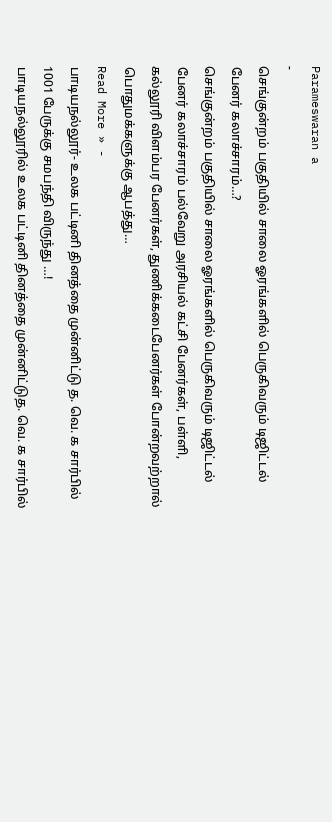Parameswaran a
-
செங்குன்றம் பகுதியில் சாலை ஓரங்களில் பெருகிவரும் டிஜிட்டல் பேனர் கலாச்சாரம்…?
செங்குன்றம் பகுதியில் சாலை ஓரங்களில் பெருகிவரும் டிஜிட்டல் பேனர் கலாச்சாரம் பல்வேறு அரசியல் கட்சி பேனர்கள், பள்ளி, கல்லூரி விளம்பர பேனர்கள், துணிக்கடைபேனர்கள் போன்றவற்றால் பொதுமக்களுக்கு ஆபத்து…
Read More » -
பாடியநல்லூர்- உலக பட்டினி தினத்தை முன்னிட்டு த. வெ. க சார்பில் 1001 பேருக்கு சமபந்தி விருந்து …!
பாடியநல்லூரில் உலக பட்டினி தினத்தை முன்னிட்டுத. வெ. க சார்பில்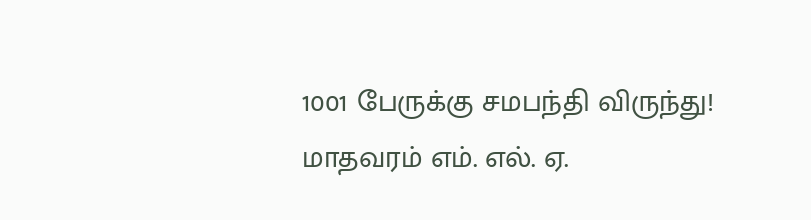1001 பேருக்கு சமபந்தி விருந்து! மாதவரம் எம். எல். ஏ.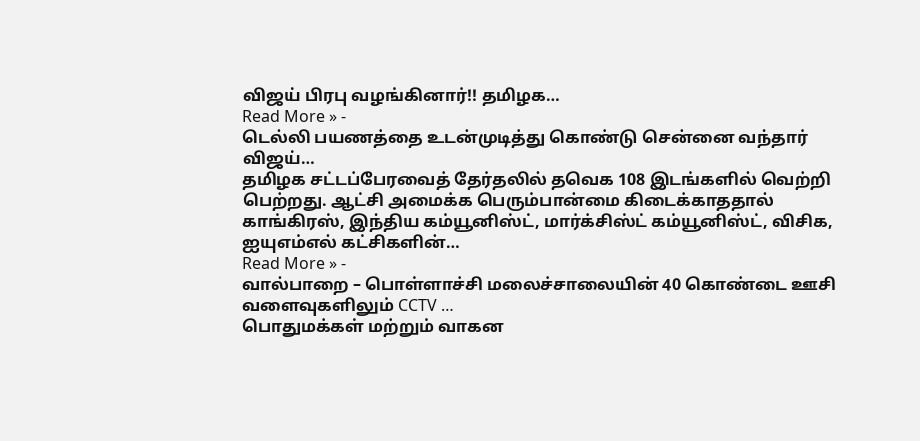விஜய் பிரபு வழங்கினார்!! தமிழக…
Read More » -
டெல்லி பயணத்தை உடன்முடித்து கொண்டு சென்னை வந்தார் விஜய்…
தமிழக சட்டப்பேரவைத் தேர்தலில் தவெக 108 இடங்களில் வெற்றி பெற்றது. ஆட்சி அமைக்க பெரும்பான்மை கிடைக்காததால் காங்கிரஸ், இந்திய கம்யூனிஸ்ட், மார்க்சிஸ்ட் கம்யூனிஸ்ட், விசிக, ஐயுஎம்எல் கட்சிகளின்…
Read More » -
வால்பாறை – பொள்ளாச்சி மலைச்சாலையின் 40 கொண்டை ஊசி வளைவுகளிலும் CCTV …
பொதுமக்கள் மற்றும் வாகன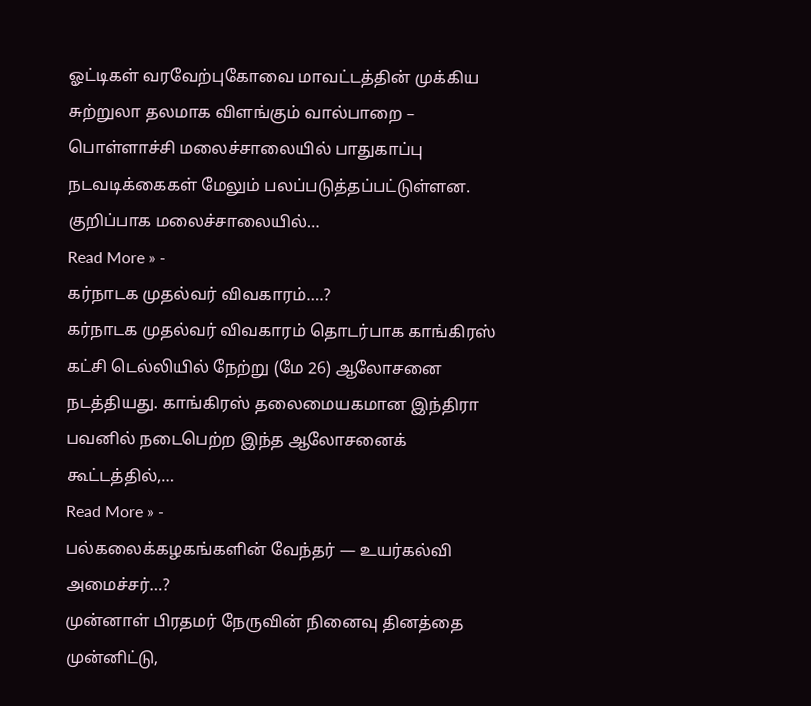ஓட்டிகள் வரவேற்புகோவை மாவட்டத்தின் முக்கிய சுற்றுலா தலமாக விளங்கும் வால்பாறை – பொள்ளாச்சி மலைச்சாலையில் பாதுகாப்பு நடவடிக்கைகள் மேலும் பலப்படுத்தப்பட்டுள்ளன. குறிப்பாக மலைச்சாலையில்…
Read More » -
கர்நாடக முதல்வர் விவகாரம்….?
கர்நாடக முதல்வர் விவகாரம் தொடர்பாக காங்கிரஸ் கட்சி டெல்லியில் நேற்று (மே 26) ஆலோசனை நடத்தியது. காங்கிரஸ் தலைமையகமான இந்திரா பவனில் நடைபெற்ற இந்த ஆலோசனைக் கூட்டத்தில்,…
Read More » -
பல்கலைக்கழகங்களின் வேந்தர் — உயர்கல்வி அமைச்சர்…?
முன்னாள் பிரதமர் நேருவின் நினைவு தினத்தை முன்னிட்டு,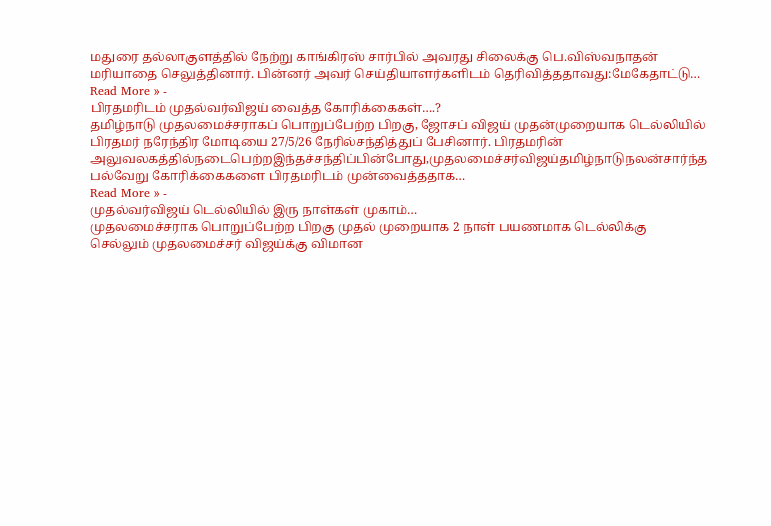மதுரை தல்லாகுளத்தில் நேற்று காங்கிரஸ் சார்பில் அவரது சிலைக்கு பெ.விஸ்வநாதன் மரியாதை செலுத்தினார். பின்னர் அவர் செய்தியாளர்களிடம் தெரிவித்ததாவது:மேகேதாட்டு…
Read More » -
பிரதமரிடம் முதல்வர்விஜய் வைத்த கோரிக்கைகள்….?
தமிழ்நாடு முதலமைச்சராகப் பொறுப்பேற்ற பிறகு, ஜோசப் விஜய் முதன்முறையாக டெல்லியில் பிரதமர் நரேந்திர மோடியை 27/5/26 நேரில்சந்தித்துப் பேசினார். பிரதமரின் அலுவலகத்தில்நடைபெற்றஇந்தச்சந்திப்பின்போது,முதலமைச்சர்விஜய்தமிழ்நாடுநலன்சார்ந்த பல்வேறு கோரிக்கைகளை பிரதமரிடம் முன்வைத்ததாக…
Read More » -
முதல்வர்விஜய் டெல்லியில் இரு நாள்கள் முகாம்…
முதலமைச்சராக பொறுப்பேற்ற பிறகு முதல் முறையாக 2 நாள் பயணமாக டெல்லிக்கு செல்லும் முதலமைச்சர் விஜய்க்கு விமான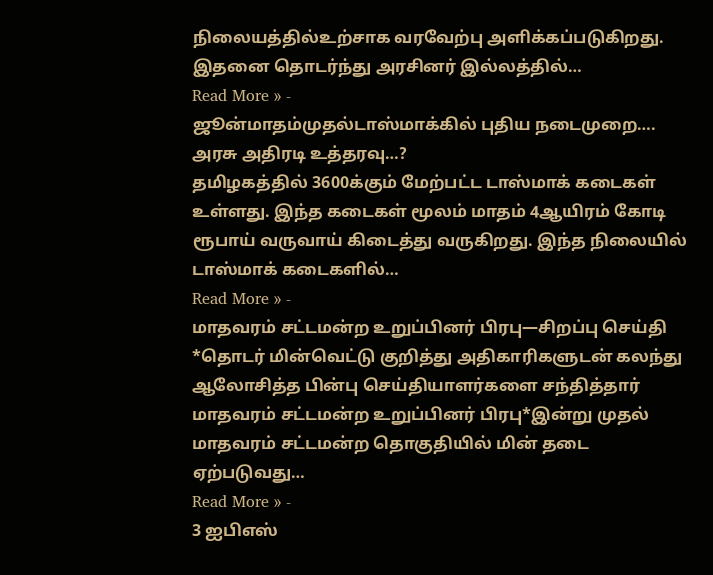நிலையத்தில்உற்சாக வரவேற்பு அளிக்கப்படுகிறது. இதனை தொடர்ந்து அரசினர் இல்லத்தில்…
Read More » -
ஜூன்மாதம்முதல்டாஸ்மாக்கில் புதிய நடைமுறை…. அரசு அதிரடி உத்தரவு…?
தமிழகத்தில் 3600க்கும் மேற்பட்ட டாஸ்மாக் கடைகள் உள்ளது. இந்த கடைகள் மூலம் மாதம் 4ஆயிரம் கோடி ரூபாய் வருவாய் கிடைத்து வருகிறது. இந்த நிலையில் டாஸ்மாக் கடைகளில்…
Read More » -
மாதவரம் சட்டமன்ற உறுப்பினர் பிரபு—சிறப்பு செய்தி
*தொடர் மின்வெட்டு குறித்து அதிகாரிகளுடன் கலந்து ஆலோசித்த பின்பு செய்தியாளர்களை சந்தித்தார் மாதவரம் சட்டமன்ற உறுப்பினர் பிரபு*இன்று முதல் மாதவரம் சட்டமன்ற தொகுதியில் மின் தடை ஏற்படுவது…
Read More » -
3 ஐபிஎஸ்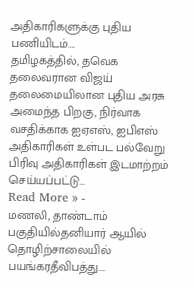அதிகாரிகளுக்கு புதிய பணியிடம்….
தமிழகத்தில், தவெக தலைவரான விஜய் தலைமையிலான புதிய அரசு அமைந்த பிறகு, நிர்வாக வசதிக்காக ஐஏஎஸ், ஐபிஎஸ் அதிகாரிகள் உள்பட பல்வேறு பிரிவு அதிகாரிகள் இடமாற்றம் செய்யப்பட்டு…
Read More » -
மணலி, தாண்டாம் பகுதியில்தனியார் ஆயில் தொழிற்சாலையில் பயங்கரதீவிபத்து….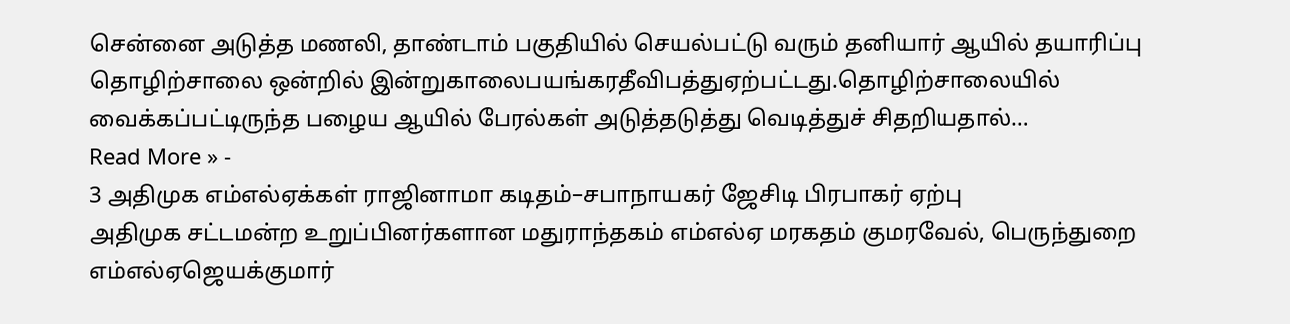சென்னை அடுத்த மணலி, தாண்டாம் பகுதியில் செயல்பட்டு வரும் தனியார் ஆயில் தயாரிப்பு தொழிற்சாலை ஒன்றில் இன்றுகாலைபயங்கரதீவிபத்துஏற்பட்டது.தொழிற்சாலையில் வைக்கப்பட்டிருந்த பழைய ஆயில் பேரல்கள் அடுத்தடுத்து வெடித்துச் சிதறியதால்…
Read More » -
3 அதிமுக எம்எல்ஏக்கள் ராஜினாமா கடிதம்–சபாநாயகர் ஜேசிடி பிரபாகர் ஏற்பு
அதிமுக சட்டமன்ற உறுப்பினர்களான மதுராந்தகம் எம்எல்ஏ மரகதம் குமரவேல், பெருந்துறை எம்எல்ஏஜெயக்குமார்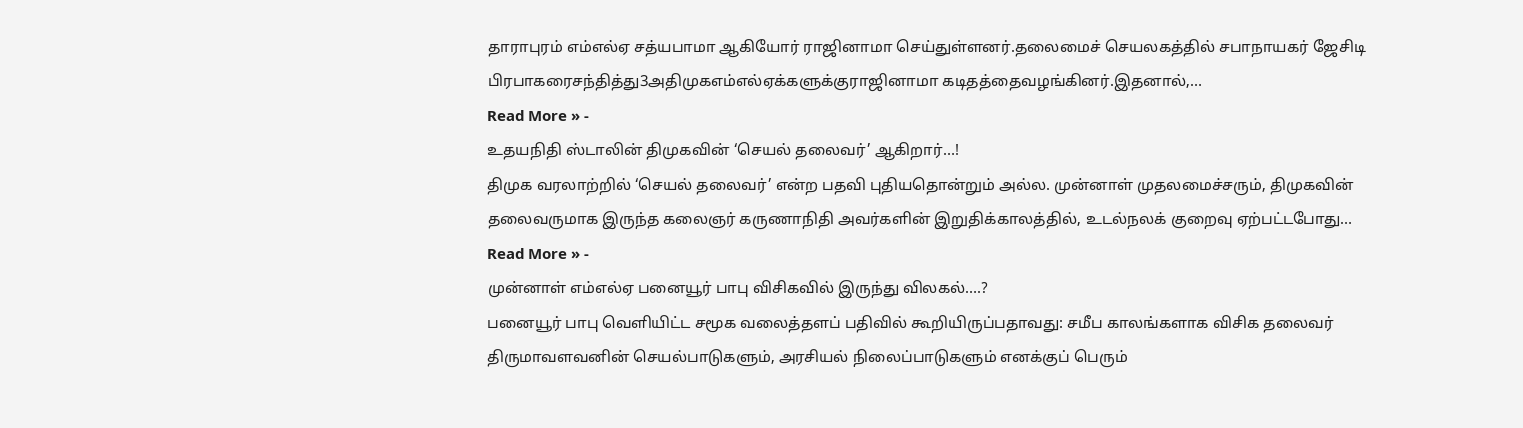தாராபுரம் எம்எல்ஏ சத்யபாமா ஆகியோர் ராஜினாமா செய்துள்ளனர்.தலைமைச் செயலகத்தில் சபாநாயகர் ஜேசிடி பிரபாகரைசந்தித்து3அதிமுகஎம்எல்ஏக்களுக்குராஜினாமா கடிதத்தைவழங்கினர்.இதனால்,…
Read More » -
உதயநிதி ஸ்டாலின் திமுகவின் ‘செயல் தலைவர்’ ஆகிறார்…!
திமுக வரலாற்றில் ‘செயல் தலைவர்’ என்ற பதவி புதியதொன்றும் அல்ல. முன்னாள் முதலமைச்சரும், திமுகவின் தலைவருமாக இருந்த கலைஞர் கருணாநிதி அவர்களின் இறுதிக்காலத்தில், உடல்நலக் குறைவு ஏற்பட்டபோது…
Read More » -
முன்னாள் எம்எல்ஏ பனையூர் பாபு விசிகவில் இருந்து விலகல்….?
பனையூர் பாபு வெளியிட்ட சமூக வலைத்தளப் பதிவில் கூறியிருப்பதாவது: சமீப காலங்களாக விசிக தலைவர் திருமாவளவனின் செயல்பாடுகளும், அரசியல் நிலைப்பாடுகளும் எனக்குப் பெரும்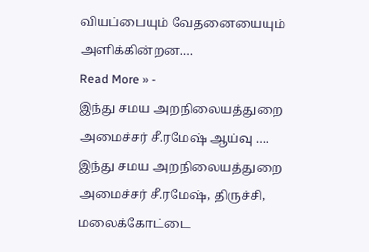வியப்பையும் வேதனையையும் அளிக்கின்றன.…
Read More » -
இந்து சமய அறநிலையத்துறை அமைச்சர் சீ.ரமேஷ் ஆய்வு ….
இந்து சமய அறநிலையத்துறை அமைச்சர் சீ.ரமேஷ், திருச்சி, மலைக்கோட்டை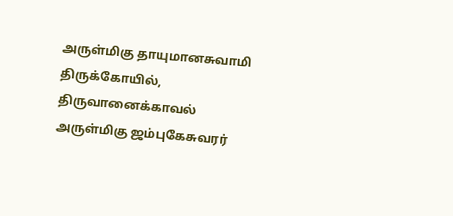அருள்மிகு தாயுமானசுவாமி திருக்கோயில், திருவானைக்காவல் அருள்மிகு ஜம்புகேசுவரர்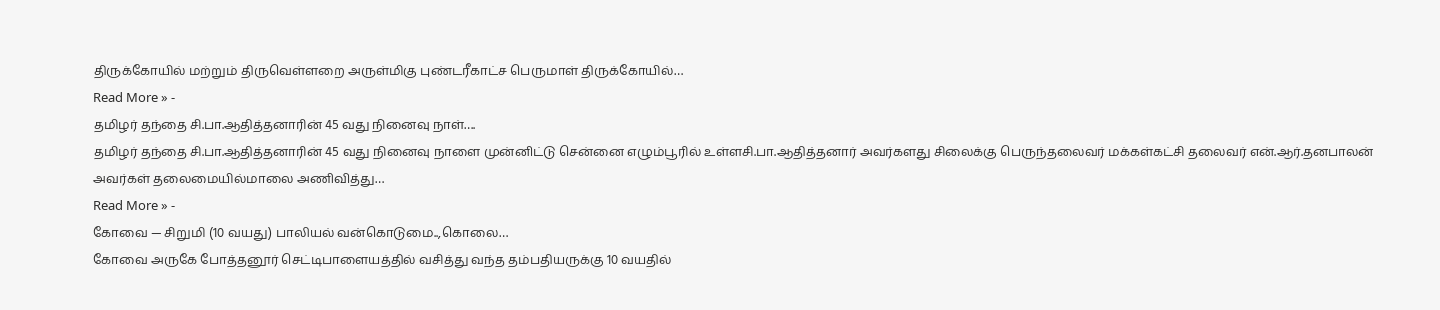திருக்கோயில் மற்றும் திருவெள்ளறை அருள்மிகு புண்டரீகாட்ச பெருமாள் திருக்கோயில்…
Read More » -
தமிழர் தந்தை சி.பா.ஆதித்தனாரின் 45 வது நினைவு நாள்….
தமிழர் தந்தை சி.பா.ஆதித்தனாரின் 45 வது நினைவு நாளை முன்னிட்டு சென்னை எழும்பூரில் உள்ளசி.பா.ஆதித்தனார் அவர்களது சிலைக்கு பெருந்தலைவர் மக்கள்கட்சி தலைவர் என்.ஆர்.தனபாலன் அவர்கள் தலைமையில்மாலை அணிவித்து…
Read More » -
கோவை — சிறுமி (10 வயது) பாலியல் வன்கொடுமை..,கொலை…
கோவை அருகே போத்தனூர் செட்டிபாளையத்தில் வசித்து வந்த தம்பதியருக்கு 10 வயதில்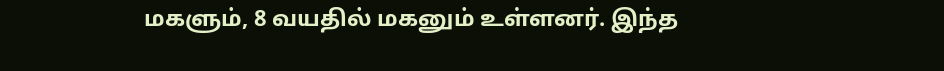மகளும், 8 வயதில் மகனும் உள்ளனர். இந்த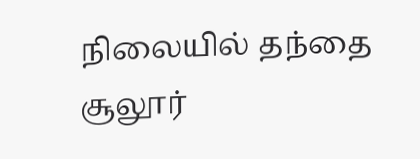நிலையில் தந்தை சூலூர்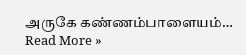அருகே கண்ணம்பாளையம்…
Read More »